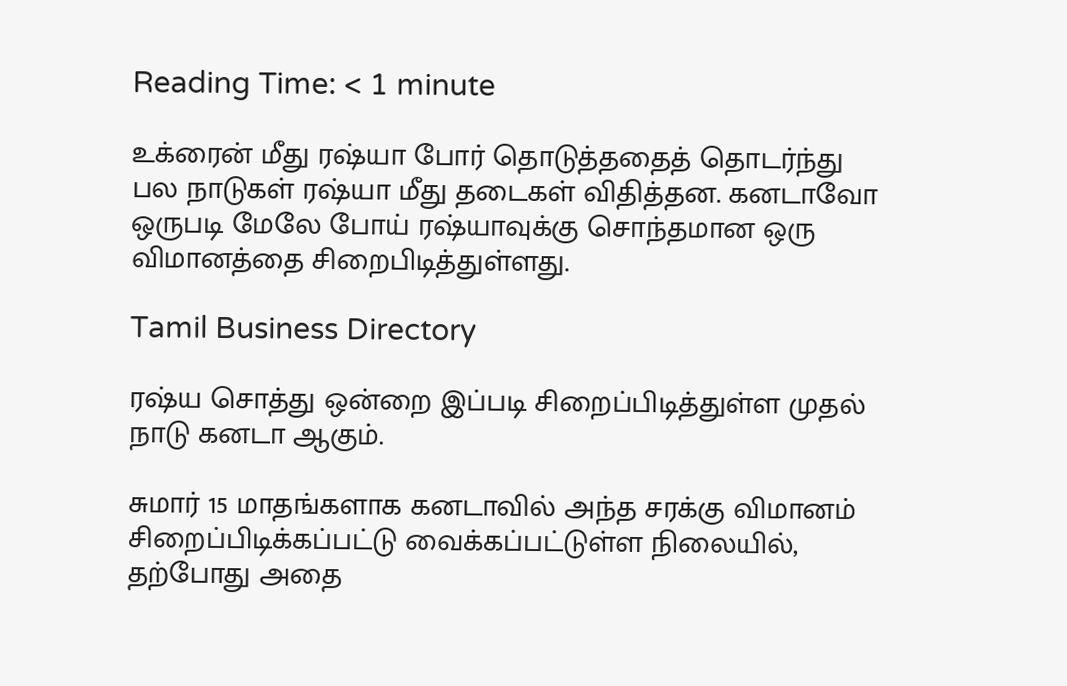Reading Time: < 1 minute

உக்ரைன் மீது ரஷ்யா போர் தொடுத்ததைத் தொடர்ந்து பல நாடுகள் ரஷ்யா மீது தடைகள் விதித்தன. கனடாவோ ஒருபடி மேலே போய் ரஷ்யாவுக்கு சொந்தமான ஒரு விமானத்தை சிறைபிடித்துள்ளது.

Tamil Business Directory

ரஷ்ய சொத்து ஒன்றை இப்படி சிறைப்பிடித்துள்ள முதல் நாடு கனடா ஆகும்.

சுமார் 15 மாதங்களாக கனடாவில் அந்த சரக்கு விமானம் சிறைப்பிடிக்கப்பட்டு வைக்கப்பட்டுள்ள நிலையில், தற்போது அதை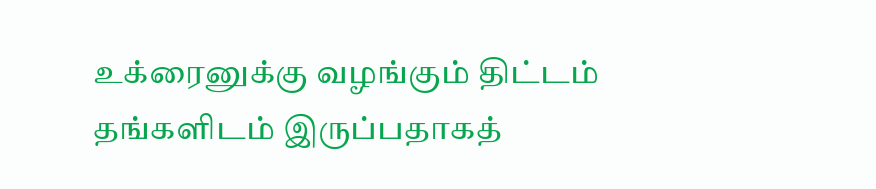உக்ரைனுக்கு வழங்கும் திட்டம் தங்களிடம் இருப்பதாகத்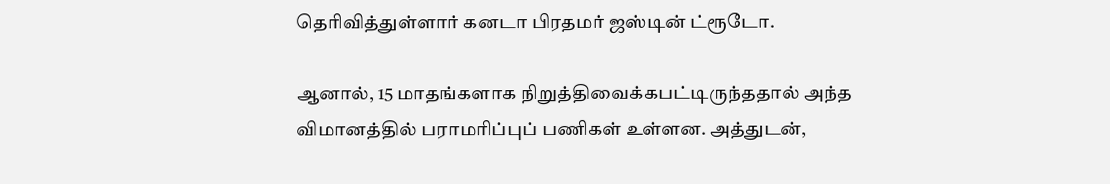தெரிவித்துள்ளார் கனடா பிரதமர் ஜஸ்டின் ட்ரூடோ.

ஆனால், 15 மாதங்களாக நிறுத்திவைக்கபட்டிருந்ததால் அந்த விமானத்தில் பராமரிப்புப் பணிகள் உள்ளன. அத்துடன்,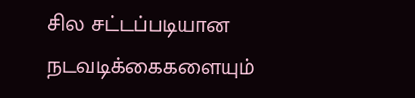சில சட்டப்படியான நடவடிக்கைகளையும்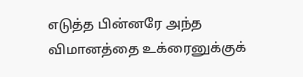எடுத்த பின்னரே அந்த விமானத்தை உக்ரைனுக்குக்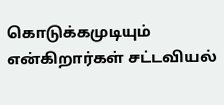கொடுக்கமுடியும் என்கிறார்கள் சட்டவியல்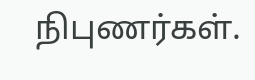நிபுணர்கள்.